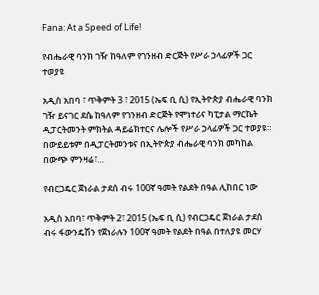Fana: At a Speed of Life!

የብሔራዊ ባንክ ገዥ ከዓለም የገንዘብ ድርጅት የሥራ ኃላፊዎች ጋር ተወያዩ

አዲስ አበባ ፣ ጥቅምት 3 ፣ 2015 (ኤፍ ቢ ሲ) የኢትዮጵያ ብሔራዊ ባንክ ገዥ ይናገር ደሴ ከዓለም የገንዘብ ድርጅት የሞነተሪና ካፒታል ማርኬት ዲፓርትመንት ምክትል ዳይሬክተርና ሌሎች የሥራ ኃላፊዎች ጋር ተወያዩ። በውይይቱም በዲፓርትመንቱና በኢትዮጵያ ብሔራዊ ባንክ መካከል በውጭ ምንዛሬ፣…

የብርጋዴር ጀነራል ታደሰ ብሩ 100ኛ ዓመት የልደት በዓል ሊከበር ነው

አዲስ አበባ፣ ጥቅምት 2፣ 2015 (ኤፍ ቢ ሲ) የብርጋዴር ጀነራል ታደሰ ብሩ ፋውንዴሽን የጀነራሉን 100ኛ ዓመት የልደት በዓል በተለያዩ መርሃ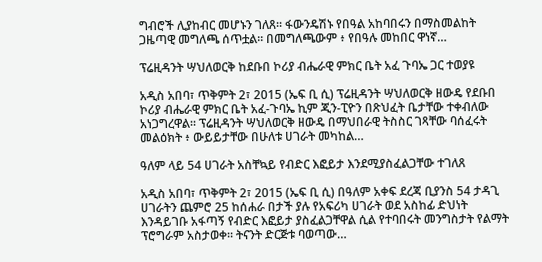ግብሮች ሊያከብር መሆኑን ገለጸ። ፋውንዴሽኑ የበዓል አከባበሩን በማስመልከት ጋዜጣዊ መግለጫ ሰጥቷል። በመግለጫውም ፥ የበዓሉ መከበር ዋነኛ…

ፕሬዚዳንት ሣህለወርቅ ከደቡበ ኮሪያ ብሔራዊ ምክር ቤት አፈ ጉባኤ ጋር ተወያዩ

አዲስ አበባ፣ ጥቅምት 2፣ 2015 (ኤፍ ቢ ሲ) ፕሬዚዳንት ሣህለወርቅ ዘውዴ የደቡበ ኮሪያ ብሔራዊ ምክር ቤት አፈ-ጉባኤ ኪም ጂን-ፒዮን በጽህፈት ቤታቸው ተቀብለው አነጋግረዋል። ፕሬዚዳንት ሣህለወርቅ ዘውዴ በማህበራዊ ትስስር ገጻቸው ባሰፈሩት መልዕክት ፥ ውይይታቸው በሁለቱ ሀገራት መካከል…

ዓለም ላይ 54 ሀገራት አስቸኳይ የብድር እፎይታ እንደሚያስፈልጋቸው ተገለጸ

አዲስ አበባ፣ ጥቅምት 2፣ 2015 (ኤፍ ቢ ሲ) በዓለም አቀፍ ደረጃ ቢያንስ 54 ታዳጊ ሀገራትን ጨምሮ 25 ከሰሐራ በታች ያሉ የአፍሪካ ሀገራት ወደ አስከፊ ድህነት እንዳይገቡ አፋጣኝ የብድር እፎይታ ያስፈልጋቸዋል ሲል የተባበሩት መንግስታት የልማት ፕሮግራም አስታወቀ። ትናንት ድርጅቱ ባወጣው…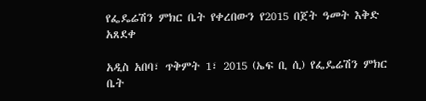የፌዴሬሽን ምክር ቤት የቀረበውን የ2015 በጀት ዓመት እቅድ አጸደቀ

አዲስ አበባ፣ ጥቅምት 1፣ 2015 (ኤፍ ቢ ሲ) የፌዴሬሽን ምክር ቤት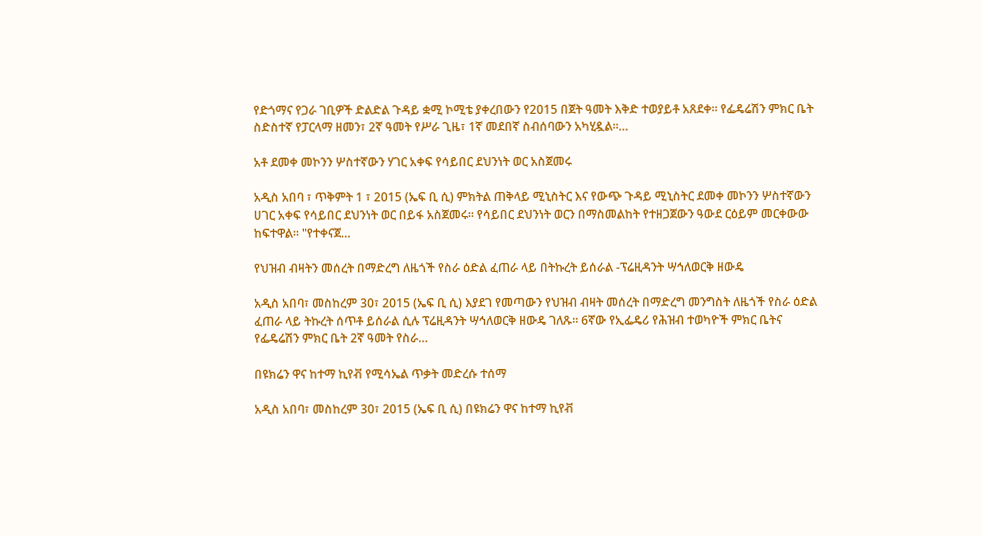የድጎማና የጋራ ገቢዎች ድልድል ጉዳይ ቋሚ ኮሚቴ ያቀረበውን የ2015 በጀት ዓመት እቅድ ተወያይቶ አጸደቀ፡፡ የፌዴሬሽን ምክር ቤት ስድስተኛ የፓርላማ ዘመን፣ 2ኛ ዓመት የሥራ ጊዜ፣ 1ኛ መደበኛ ስብሰባውን አካሂዷል፡፡…

አቶ ደመቀ መኮንን ሦስተኛውን ሃገር አቀፍ የሳይበር ደህንነት ወር አስጀመሩ

አዲስ አበባ ፣ ጥቅምት 1 ፣ 2015 (ኤፍ ቢ ሲ) ምክትል ጠቅላይ ሚኒስትር እና የውጭ ጉዳይ ሚኒስትር ደመቀ መኮንን ሦስተኛውን ሀገር አቀፍ የሳይበር ደህንነት ወር በይፋ አስጀመሩ፡፡ የሳይበር ደህንነት ወርን በማስመልከት የተዘጋጀውን ዓውደ ርዕይም መርቀውው ከፍተዋል፡፡ "የተቀናጀ…

የህዝብ ብዛትን መሰረት በማድረግ ለዜጎች የስራ ዕድል ፈጠራ ላይ በትኩረት ይሰራል -ፕሬዚዳንት ሣኅለወርቅ ዘውዴ

አዲስ አበባ፣ መስከረም 30፣ 2015 (ኤፍ ቢ ሲ) እያደገ የመጣውን የህዝብ ብዛት መሰረት በማድረግ መንግስት ለዜጎች የስራ ዕድል ፈጠራ ላይ ትኩረት ሰጥቶ ይሰራል ሲሉ ፕሬዚዳንት ሣኅለወርቅ ዘውዴ ገለጹ፡፡ 6ኛው የኢፌዴሪ የሕዝብ ተወካዮች ምክር ቤትና የፌዴሬሽን ምክር ቤት 2ኛ ዓመት የስራ…

በዩክሬን ዋና ከተማ ኪየቭ የሚሳኤል ጥቃት መድረሱ ተሰማ

አዲስ አበባ፣ መስከረም 30፣ 2015 (ኤፍ ቢ ሲ) በዩክሬን ዋና ከተማ ኪየቭ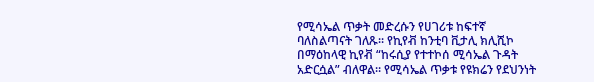የሚሳኤል ጥቃት መድረሱን የሀገሪቱ ከፍተኛ ባለስልጣናት ገለጹ፡፡ የኪየቭ ከንቲባ ቪታሊ ክሊሺኮ በማዕከላዊ ኪየቭ “ከሩሲያ የተተኮሰ ሚሳኤል ጉዳት አድርሷል” ብለዋል። የሚሳኤል ጥቃቱ የዩክሬን የደህንነት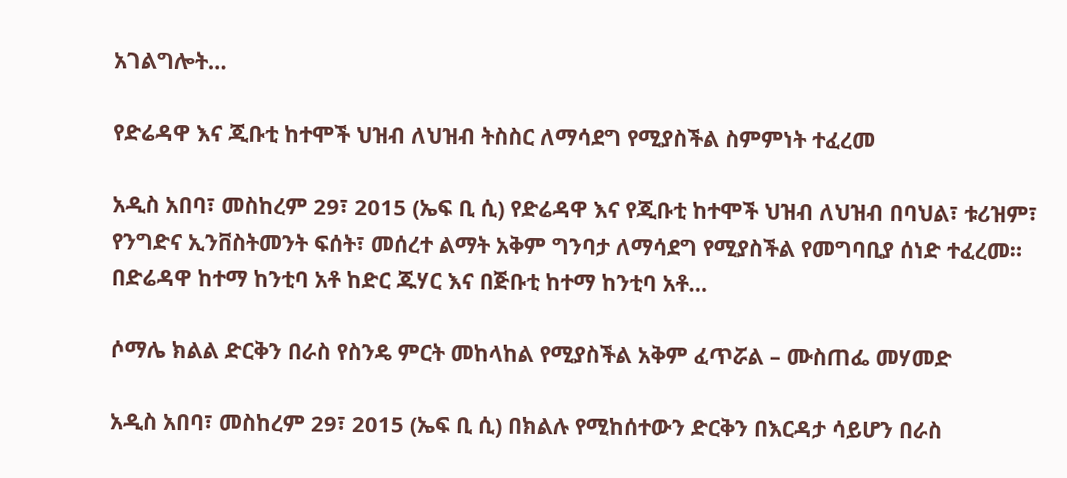አገልግሎት…

የድሬዳዋ እና ጂቡቲ ከተሞች ህዝብ ለህዝብ ትስስር ለማሳደግ የሚያስችል ስምምነት ተፈረመ

አዲስ አበባ፣ መስከረም 29፣ 2015 (ኤፍ ቢ ሲ) የድሬዳዋ እና የጂቡቲ ከተሞች ህዝብ ለህዝብ በባህል፣ ቱሪዝም፣ የንግድና ኢንቨስትመንት ፍሰት፣ መሰረተ ልማት አቅም ግንባታ ለማሳደግ የሚያስችል የመግባቢያ ሰነድ ተፈረመ። በድሬዳዋ ከተማ ከንቲባ አቶ ከድር ጁሃር እና በጅቡቲ ከተማ ከንቲባ አቶ…

ሶማሌ ክልል ድርቅን በራስ የስንዴ ምርት መከላከል የሚያስችል አቅም ፈጥሯል – ሙስጠፌ መሃመድ

አዲስ አበባ፣ መስከረም 29፣ 2015 (ኤፍ ቢ ሲ) በክልሉ የሚከሰተውን ድርቅን በእርዳታ ሳይሆን በራስ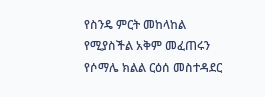የስንዴ ምርት መከላከል የሚያስችል አቅም መፈጠሩን የሶማሌ ክልል ርዕሰ መስተዳደር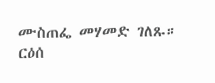ሙስጠፌ መሃመድ ገለጹ። ርዕሰ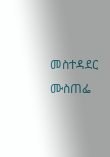መስተዳደር ሙስጠፌ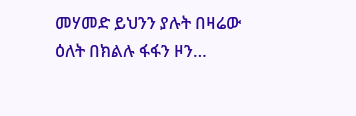መሃመድ ይህንን ያሉት በዛሬው ዕለት በክልሉ ፋፋን ዞን…